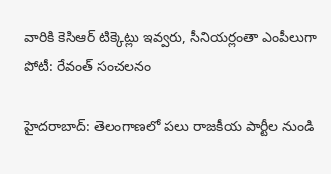వారికి కెసిఆర్ టిక్కెట్లు ఇవ్వరు, సీనియర్లంతా ఎంపీలుగా పోటీ: రేవంత్ సంచలనం

హైదరాబాద్: తెలంగాణలో పలు రాజకీయ పార్టీల నుండి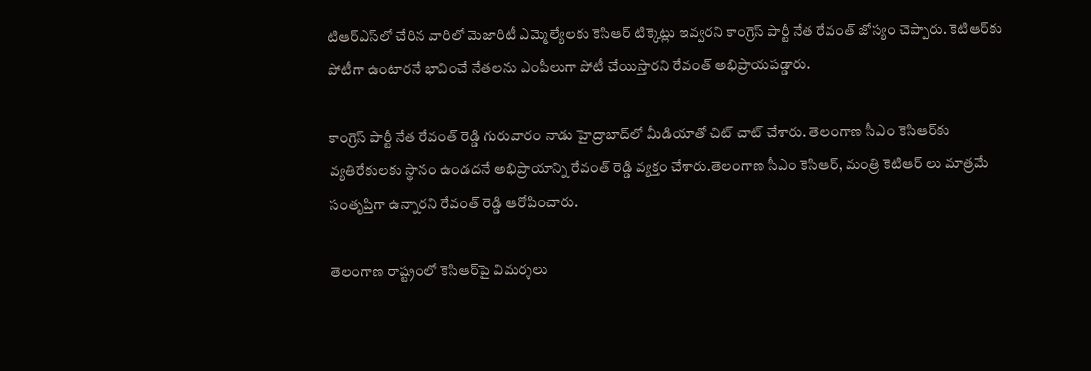టిఆర్ఎస్‌లో చేరిన వారిలో మెజారిటీ ఎమ్మెల్యేలకు కెసిఆర్ టిక్కెట్లు ఇవ్వరని కాంగ్రెస్ పార్టీ నేత రేవంత్ జోస్యం చెప్పారు. కెటిఆర్‌కు పోటీగా ఉంటారనే భావించే నేతలను ఎంపీలుగా పోటీ చేయిస్తారని రేవంత్ అభిప్రాయపడ్డారు.

కాంగ్రెస్ పార్టీ నేత రేవంత్ రెడ్డి గురువారం నాడు హైద్రాబాద్‌లో మీడియాతో చిట్ చాట్ చేశారు. తెలంగాణ సీఎం కెసిఆర్‌కు వ్యతిరేకులకు స్థానం ఉండదనే అభిప్రాయాన్ని రేవంత్ రెడ్డి వ్యక్తం చేశారు.తెలంగాణ సీఎం కెసిఆర్, మంత్రి కెటిఆర్ లు మాత్రమే సంతృప్తిగా ఉన్నారని రేవంత్ రెడ్డి ఆరోపించారు.

తెలంగాణ రాష్ట్రంలో కెసిఆర్‌పై విమర్శలు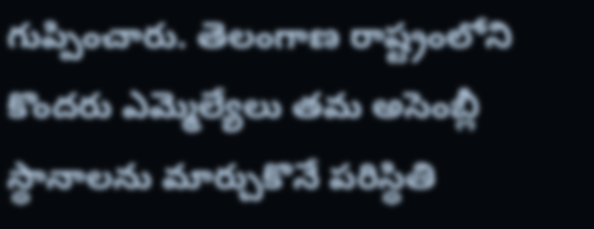గుప్పించారు. తెలంగాణ రాష్ట్రంలోని కొందరు ఎమ్మెల్యేలు తమ అసెంబ్లీ స్థానాలను మార్చుకొనే పరిస్థితి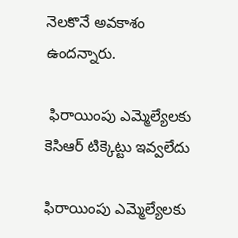నెలకొనే అవకాశం ఉందన్నారు.

 ఫిరాయింపు ఎమ్మెల్యేలకు కెసిఆర్ టిక్కెట్టు ఇవ్వలేదు

ఫిరాయింపు ఎమ్మెల్యేలకు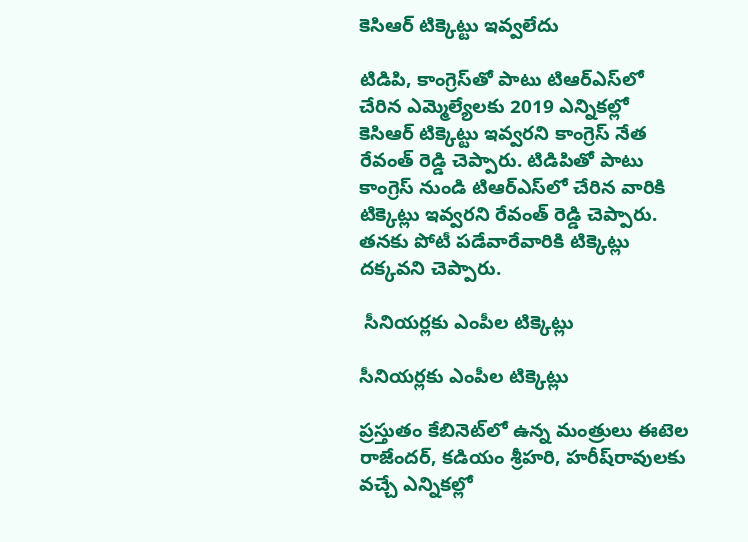కెసిఆర్ టిక్కెట్టు ఇవ్వలేదు

టిడిపి, కాంగ్రెస్‌తో పాటు టిఆర్ఎస్‌లో చేరిన ఎమ్మెల్యేలకు 2019 ఎన్నికల్లో కెసిఆర్ టిక్కెట్టు ఇవ్వరని కాంగ్రెస్ నేత రేవంత్ రెడ్డి చెప్పారు. టిడిపితో పాటు కాంగ్రెస్ నుండి టిఆర్ఎస్‌లో చేరిన వారికి టిక్కెట్లు ఇవ్వరని రేవంత్ రెడ్డి చెప్పారు. తనకు పోటీ పడేవారేవారికి టిక్కెట్లు దక్కవని చెప్పారు.

 సీనియర్లకు ఎంపీల టిక్కెట్లు

సీనియర్లకు ఎంపీల టిక్కెట్లు

ప్రస్తుతం కేబినెట్‌లో ఉన్న మంత్రులు ఈటెల రాజేందర్, కడియం శ్రీహరి, హరీష్‌రావులకు వచ్చే ఎన్నికల్లో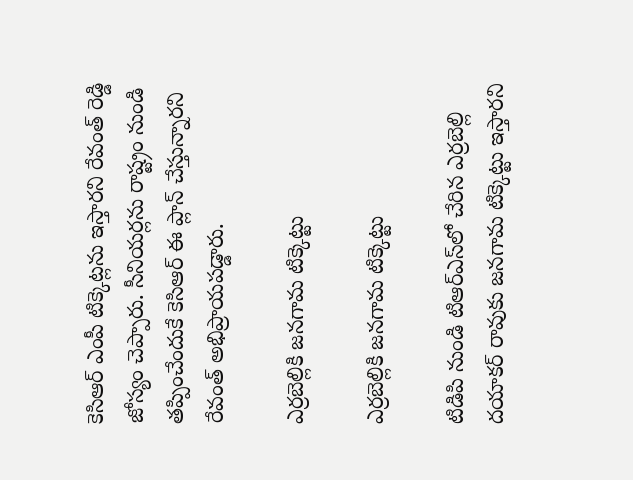కెసిఆర్ ఎంపీ టిక్కెట్లను ఇస్తారని రేవంత్ రెడ్డి జోస్యం చెప్పారు. సీనియర్లను రాష్ట్రం నుండి తప్పించేందుకే కెసిఆర్ ఈ ప్లాన్ చేస్తున్నారని రేవంత్ అభిప్రాయపడ్డారు.

ఎర్రబెల్లికి జనగామ టిక్కెట్టు

ఎర్రబెల్లికి జనగామ టిక్కెట్టు

టిడిపి నుండి టిఆర్ఎస్‌లో చేరిన ఎర్రబెల్లి దయాకర్ రావుకు జనగామ టిక్కెట్టు ఇస్తారని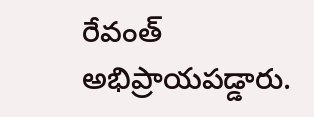రేవంత్ అభిప్రాయపడ్డారు.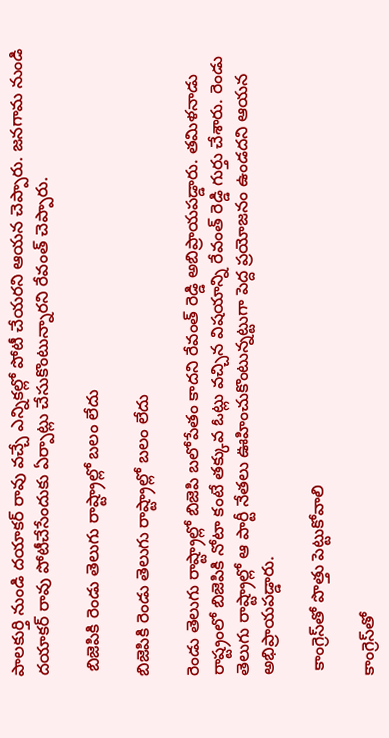పాలకుర్తి నుండి దయాకర్ రావు వచ్చే ఎన్నికల్లో పోటీ చేయరని ఆయన చెప్పారు. జనగామ నుండి దయాకర్ రావు పోటీచేసేందుకు ఏర్పాట్లు చేసుకొంటున్నారని రేవంత్ చెప్పారు.

 బిజెపికి రెండు తెలుగు రాష్ట్రాల్లో బలం లేదు

బిజెపికి రెండు తెలుగు రాష్ట్రాల్లో బలం లేదు

రెండు తెలుగు రాష్ట్రాల్లో బిజెపి బలోపేతం కాదని రేవంత్ రెడ్డి అబిప్రాయపడ్డారు. తమిళనాడు రాష్ట్రంలో బిజెపికి నోటా కంటే తక్కువ ఓట్లు వచ్చిన విషయాన్ని రేవంత్ రెడ్డి గుర్తు చేశారు. రెండు తెలుగు రాష్ట్రాల్లో ఆ పార్టీ నేతలు ఊహించుకొంటున్నట్టుగా పెద్ద ప్రయోజనం ఉండదని ఆయన అభిప్రాయపడ్డారు.

 కాంగ్రెస్‌తో పొత్తు పెట్టుకోవాలి

కాంగ్రెస్‌తో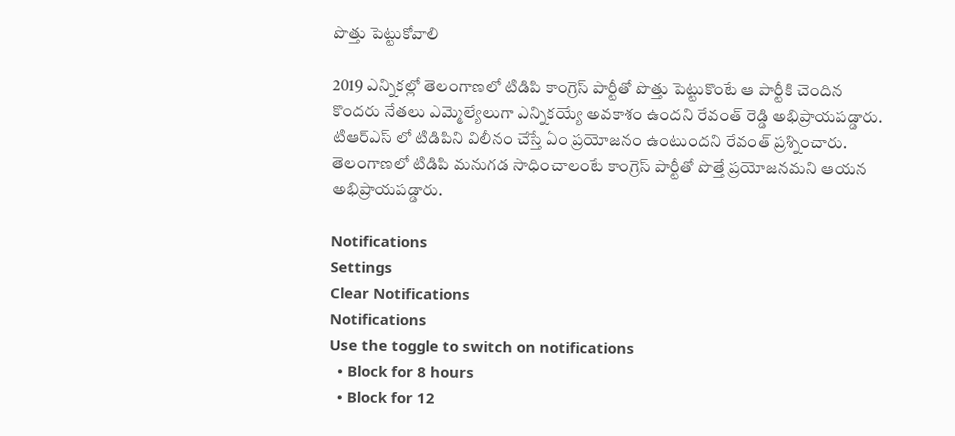పొత్తు పెట్టుకోవాలి

2019 ఎన్నికల్లో తెలంగాణలో టిడిపి కాంగ్రెస్ పార్టీతో పొత్తు పెట్టుకొంటే ఆ పార్టీకి చెందిన కొందరు నేతలు ఎమ్మెల్యేలుగా ఎన్నికయ్యే అవకాశం ఉందని రేవంత్ రెడ్డి అభిప్రాయపడ్డారు. టిఆర్ఎస్ లో టిడిపిని విలీనం చేస్తే ఏం ప్రయోజనం ఉంటుందని రేవంత్ ప్రశ్నించారు. తెలంగాణలో టిడిపి మనుగడ సాధించాలంటే కాంగ్రెస్ పార్టీతో పొత్తే ప్రయోజనమని ఆయన అభిప్రాయపడ్డారు.

Notifications
Settings
Clear Notifications
Notifications
Use the toggle to switch on notifications
  • Block for 8 hours
  • Block for 12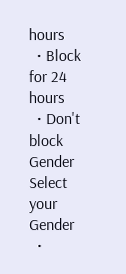hours
  • Block for 24 hours
  • Don't block
Gender
Select your Gender
  •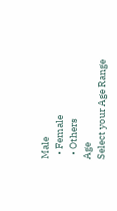Male
  • Female
  • Others
Age
Select your Age Range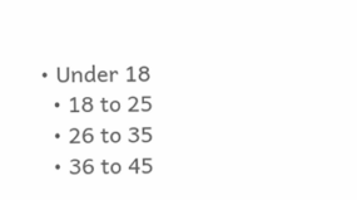• Under 18
  • 18 to 25
  • 26 to 35
  • 36 to 45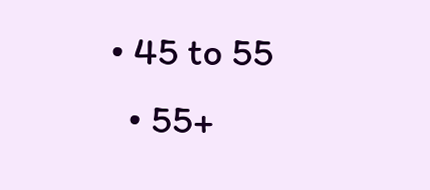• 45 to 55
  • 55+